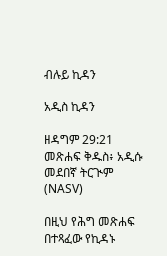ብሉይ ኪዳን

አዲስ ኪዳን

ዘዳግም 29:21 መጽሐፍ ቅዱስ፥ አዲሱ መደበኛ ትርጒም (NASV)

በዚህ የሕግ መጽሐፍ በተጻፈው የኪዳኑ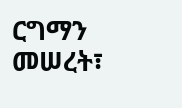ርግማን መሠረት፣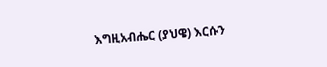እግዚአብሔር (ያህዌ) እርሱን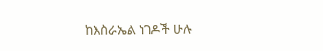ከእስራኤል ነገዶች ሁሉ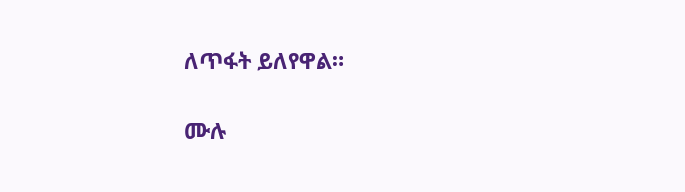ለጥፋት ይለየዋል።

ሙሉ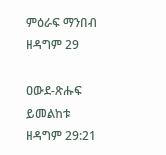ምዕራፍ ማንበብ ዘዳግም 29

ዐውደ-ጽሑፍ ይመልከቱ ዘዳግም 29:21